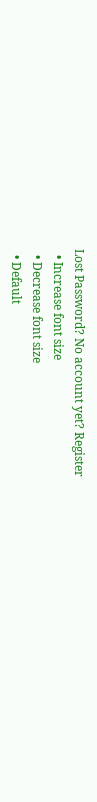Lost Password? No account yet? Register
  • Increase font size
  • Decrease font size
  • Default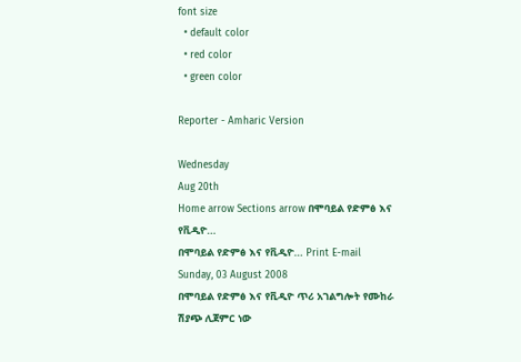font size
  • default color
  • red color
  • green color

Reporter - Amharic Version

Wednesday
Aug 20th
Home arrow Sections arrow በሞባይል የድምፅ እና የቪዲዮ...
በሞባይል የድምፅ እና የቪዲዮ... Print E-mail
Sunday, 03 August 2008
በሞባይል የድምፅ እና የቪዲዮ ጥሪ አገልግሎት የሙከራ ሽያጭ ሊጀምር ነው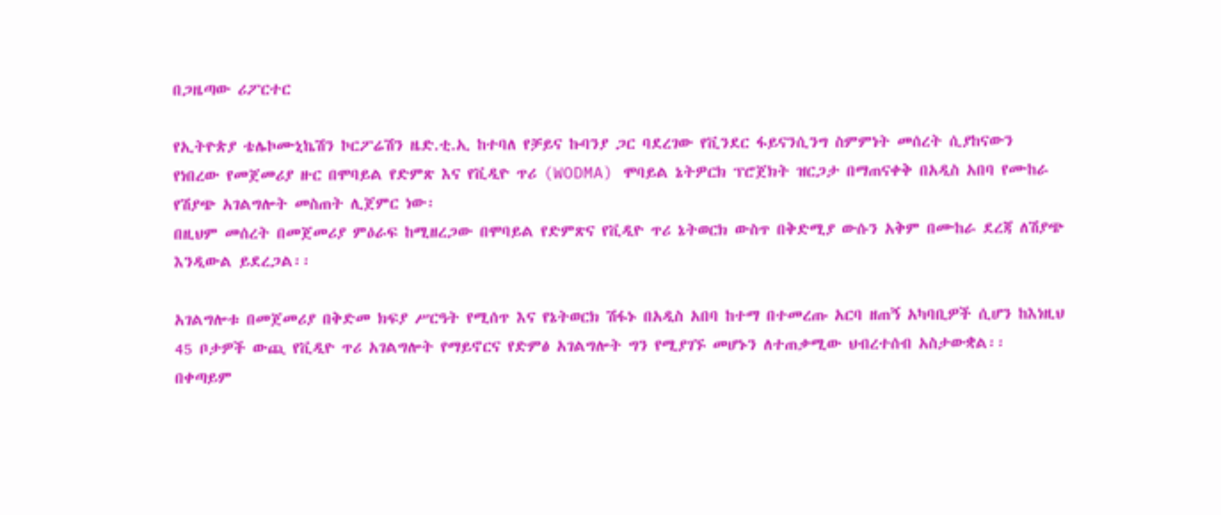በጋዜጣው ሪፖርተር

የኢትዮጵያ ቴሌኮሙኒኬሽን ኮርፖሬሽን ዜድ.ቲ.ኢ ከተባለ የቻይና ኩባንያ ጋር ባደረገው የቪንደር ፋይናንሲንግ ስምምነት መሰረት ሲያከናውን የነበረው የመጀመሪያ ዙር በሞባይል የድምጽ እና የቪዲዮ ጥሪ (WODMA) ሞባይል ኔትዎርክ ፕሮጀክት ዝርጋታ በማጠናቀቅ በአዲስ አበባ የሙከራ የሽያጭ አገልግሎት መስጠት ሊጀምር ነው፡
በዚህም መሰረት በመጀመሪያ ምዕራፍ ከሚዘረጋው በሞባይል የድምጽና የቪዲዮ ጥሪ ኔትወርክ ውስጥ በቅድሚያ ውሱን አቅም በሙከራ ደረጃ ለሽያጭ እንዲውል ይደረጋል፡፡

አገልግሎቱ በመጀመሪያ በቅድመ ክፍያ ሥርዓት የሚሰጥ እና የኔትወርክ ሽፋኑ በአዲስ አበባ ከተማ በተመረጡ አርባ ዘጠኝ አካባቢዎች ሲሆን ከእነዚህ 45 ቦታዎች ውጪ የቪዲዮ ጥሪ አገልግሎት የማይኖርና የድምፅ አገልግሎት ግን የሚያገኙ መሆኑን ለተጠቃሚው ህብረተሰብ አስታውቋል፡፡ በቀጣይም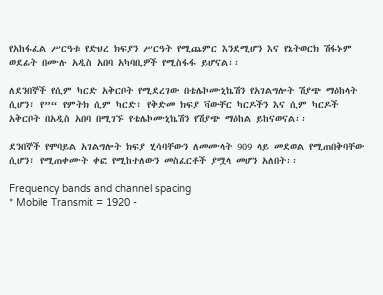የአከፋፈል ሥርዓቱ የድህረ ክፍያን ሥርዓት የሚጨምር እንደሚሆን እና የኔትወርክ ሽፋኑም ወደፊት በሙሉ አዲስ አበባ አካባቢዎች የሚስፋፋ ይሆናል፡፡

ለደንበኞች የሲም ካርድ አቅርቦት የሚደረገው በቴሌኮሙኒኬሽን የአገልግሎት ሽያጭ ማዕከላት ሲሆን፣ የ”“ የምትክ ሲም ካርድ፣ የቅድመ ክፍያ ቫውቸር ካርዶችን እና ሲም ካርዶች አቅርቦት በአዲስ አበባ በሚገኙ የቴሌኮሙኒኬሽን የሽያጭ ማዕከል ይከናወናል፡፡

ደንበኞች የሞባይል አገልግሎት ክፍያ ሂሳባቸውን ለመሙላት 909 ላይ መደወል የሚጠበቅባቸው ሲሆን፣ የሚጠቀሙት ቀፎ የሚከተለውን መስፈርቶች ያሟላ መሆን አለበት፡፡

Frequency bands and channel spacing
* Mobile Transmit = 1920 -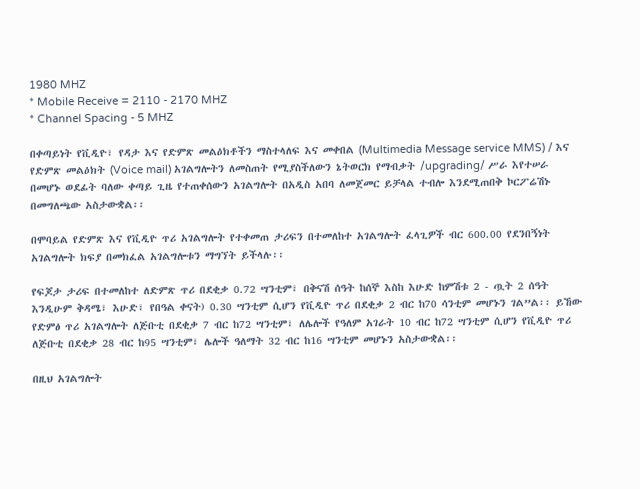1980 MHZ
* Mobile Receive = 2110 - 2170 MHZ
* Channel Spacing - 5 MHZ

በቀጣይነት የቪዲዮ፣ የዳታ እና የድምጽ መልዕክቶችን ማስተላለፍ እና መቀበል (Multimedia Message service MMS) / እና የድምጽ መልዕክት (Voice mail) አገልግሎትን ለመስጠት የሚያስችለውን ኔትወርክ የማብቃት /upgrading/ ሥራ እየተሠራ በመሆኑ ወደፊት ባለው ቀጣይ ጊዜ የተጠቀሰውን አገልግሎት በአዲስ አበባ ለመጀመር ይቻላል ተብሎ እንደሚጠበቅ ኮርፖሬሽኑ በመግለጫው አስታውቋል፡፡

በሞባይል የድምጽ እና የቪዲዮ ጥሪ አገልግሎት የተቀመጠ ታሪፍን በተመለከተ አገልግሎት ፈላጊዎች ብር 600.00 የደንበኝነት አገልግሎት ክፍያ በመክፈል አገልግሎቱን ማግኘት ይችላሉ፡፡

የፍጆታ ታሪፍ በተመለከተ ለድምጽ ጥሪ በደቂቃ 0.72 ሣንቲም፣ በቅናሽ ሰዓት ከሰኞ እስከ እሁድ ከምሽቱ 2 - ጧት 2 ሰዓት እንዲሁም ቅዳሜ፣ እሁድ፣ የበዓል ቀናት) 0.30 ሣንቲም ሲሆን የቪዲዮ ጥሪ በደቂቃ 2 ብር ከ70 ሳንቲም መሆኑን ገል”ል፡፡ ይኸው የድምፅ ጥሪ አገልግሎት ለጅቡቲ በደቂቃ 7 ብር ከ72 ሣንቲም፣ ለሌሎች የዓለም አገራት 10 ብር ከ72 ሣንቲም ሲሆን የቪዲዮ ጥሪ ለጅቡቲ በደቂቃ 28 ብር ከ95 ሣንቲም፣ ሌሎች ዓለማት 32 ብር ከ16 ሣንቲም መሆኑን አስታውቋል፡፡

በዚህ አገልግሎት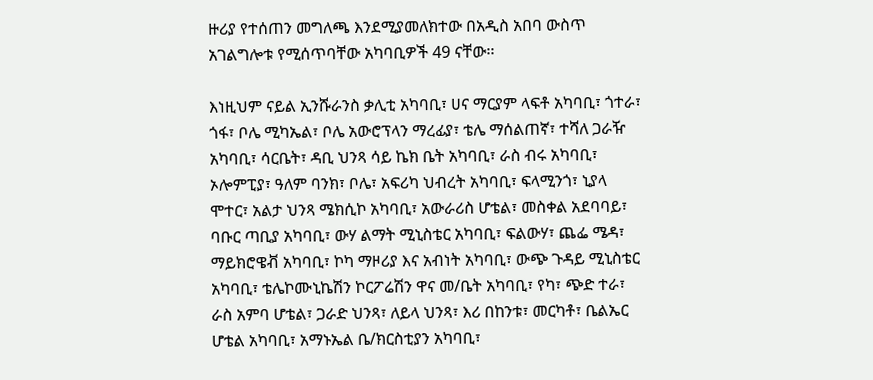ዙሪያ የተሰጠን መግለጫ እንደሚያመለክተው በአዲስ አበባ ውስጥ አገልግሎቱ የሚሰጥባቸው አካባቢዎች 49 ናቸው፡፡

እነዚህም ናይል ኢንሹራንስ ቃሊቲ አካባቢ፣ ሀና ማርያም ላፍቶ አካባቢ፣ ጎተራ፣ ጎፋ፣ ቦሌ ሚካኤል፣ ቦሌ አውሮፕላን ማረፊያ፣ ቴሌ ማሰልጠኛ፣ ተሻለ ጋራዥ አካባቢ፣ ሳርቤት፣ ዳቢ ህንጻ ሳይ ኬክ ቤት አካባቢ፣ ራስ ብሩ አካባቢ፣ ኦሎምፒያ፣ ዓለም ባንክ፣ ቦሌ፣ አፍሪካ ህብረት አካባቢ፣ ፍላሚንጎ፣ ኒያላ ሞተር፣ አልታ ህንጻ ሜክሲኮ አካባቢ፣ አውራሪስ ሆቴል፣ መስቀል አደባባይ፣ ባቡር ጣቢያ አካባቢ፣ ውሃ ልማት ሚኒስቴር አካባቢ፣ ፍልውሃ፣ ጨፌ ሜዳ፣ ማይክሮዌቭ አካባቢ፣ ኮካ ማዞሪያ እና አብነት አካባቢ፣ ውጭ ጉዳይ ሚኒስቴር አካባቢ፣ ቴሌኮሙኒኬሽን ኮርፖሬሽን ዋና መ/ቤት አካባቢ፣ የካ፣ ጭድ ተራ፣ ራስ አምባ ሆቴል፣ ጋራድ ህንጻ፣ ለይላ ህንጻ፣ እሪ በከንቱ፣ መርካቶ፣ ቤልኤር ሆቴል አካባቢ፣ አማኑኤል ቤ/ክርስቲያን አካባቢ፣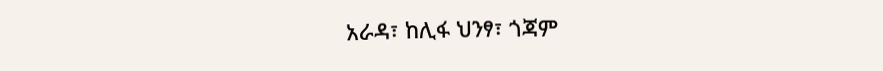አራዳ፣ ከሊፋ ህንፃ፣ ጎጃም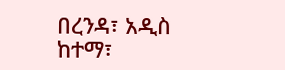በረንዳ፣ አዲስ ከተማ፣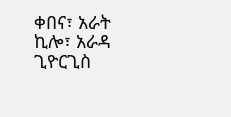ቀበና፣ አራት ኪሎ፣ አራዳ ጊዮርጊስ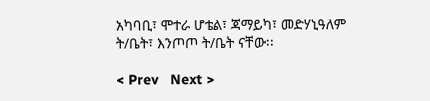አካባቢ፣ ሞተራ ሆቴል፣ ጃማይካ፣ መድሃኒዓለም ት/ቤት፣ እንጦጦ ት/ቤት ናቸው፡፡

< Prev   Next >